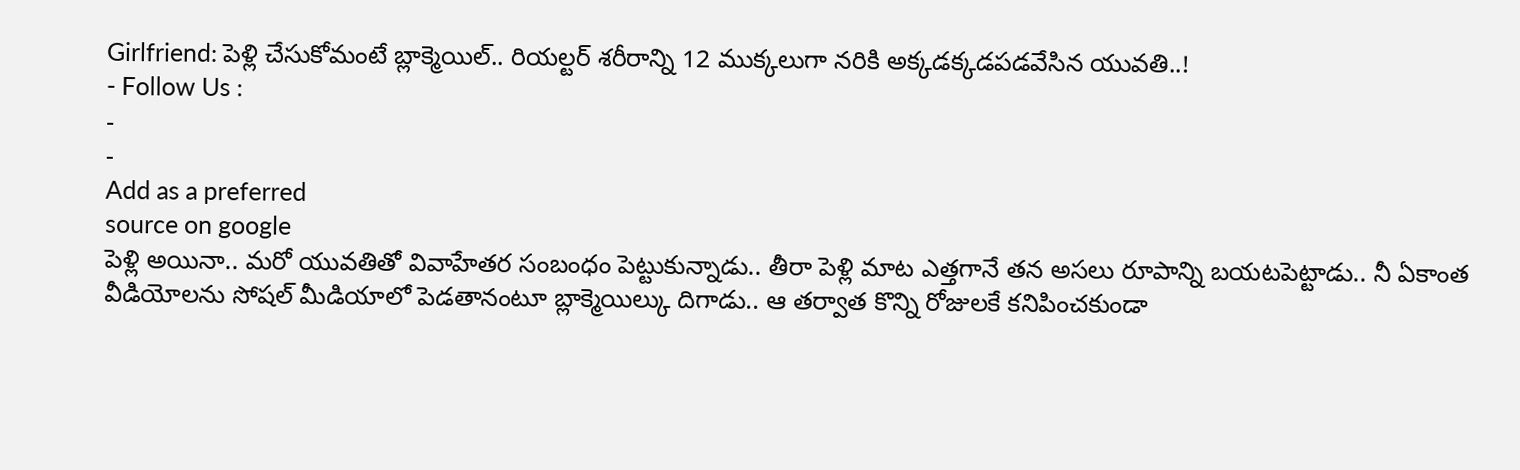Girlfriend: పెళ్లి చేసుకోమంటే బ్లాక్మెయిల్.. రియల్టర్ శరీరాన్ని 12 ముక్కలుగా నరికి అక్కడక్కడపడవేసిన యువతి..!
- Follow Us :
-
-
Add as a preferred
source on google
పెళ్లి అయినా.. మరో యువతితో వివాహేతర సంబంధం పెట్టుకున్నాడు.. తీరా పెళ్లి మాట ఎత్తగానే తన అసలు రూపాన్ని బయటపెట్టాడు.. నీ ఏకాంత వీడియోలను సోషల్ మీడియాలో పెడతానంటూ బ్లాక్మెయిల్కు దిగాడు.. ఆ తర్వాత కొన్ని రోజులకే కనిపించకుండా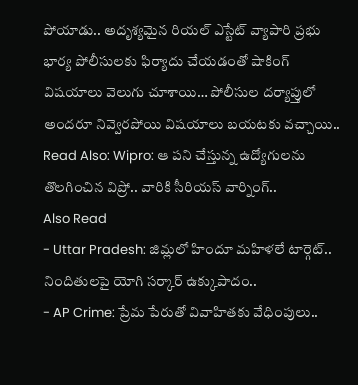పోయాడు.. అదృశ్యమైన రియల్ ఎస్టేట్ వ్యాపారి ప్రభు భార్య పోలీసులకు ఫిర్యాదు చేయడంతో షాకింగ్ విషయాలు వెలుగు చూశాయి… పోలీసుల దర్యాప్తులో అందరూ నివ్వెరపోయి విషయాలు బయటకు వచ్చాయి..
Read Also: Wipro: ఆ పని చేస్తున్న ఉద్యోగులను తొలగించిన విప్రో.. వారికి సీరియస్ వార్నింగ్..
Also Read
- Uttar Pradesh: జిమ్లలో హిందూ మహిళలే టార్గెట్.. నిందితులపై యోగి సర్కార్ ఉక్కుపాదం..
- AP Crime: ప్రేమ పేరుతో వివాహితకు వేధింపులు..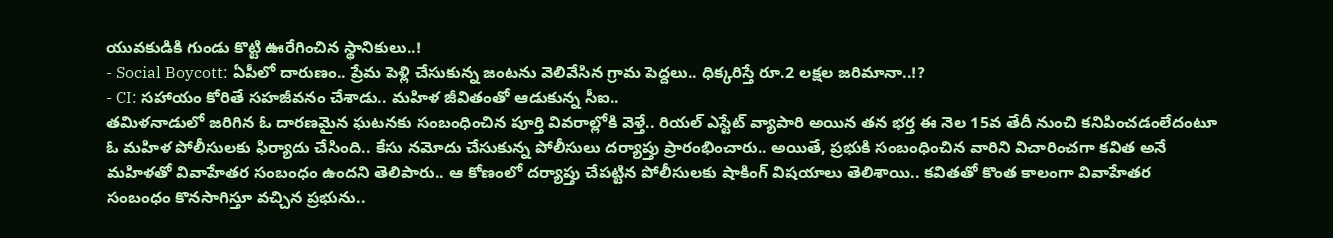యువకుడికి గుండు కొట్టి ఊరేగించిన స్థానికులు..!
- Social Boycott: ఏపీలో దారుణం.. ప్రేమ పెళ్లి చేసుకున్న జంటను వెలివేసిన గ్రామ పెద్దలు.. ధిక్కరిస్తే రూ.2 లక్షల జరిమానా..!?
- CI: సహాయం కోరితే సహజీవనం చేశాడు.. మహిళ జీవితంతో ఆడుకున్న సీఐ..
తమిళనాడులో జరిగిన ఓ దారణమైన ఘటనకు సంబంధించిన పూర్తి వివరాల్లోకి వెళ్తే.. రియల్ ఎస్టేట్ వ్యాపారి అయిన తన భర్త ఈ నెల 15వ తేదీ నుంచి కనిపించడంలేదంటూ ఓ మహిళ పోలీసులకు ఫిర్యాదు చేసింది.. కేసు నమోదు చేసుకున్న పోలీసులు దర్యాప్తు ప్రారంభించారు.. అయితే, ప్రభుకి సంబంధించిన వారిని విచారించగా కవిత అనే మహిళతో వివాహేతర సంబంధం ఉందని తెలిపారు.. ఆ కోణంలో దర్యాప్తు చేపట్టిన పోలీసులకు షాకింగ్ విషయాలు తెలిశాయి.. కవితతో కొంత కాలంగా వివాహేతర సంబంధం కొనసాగిస్తూ వచ్చిన ప్రభును..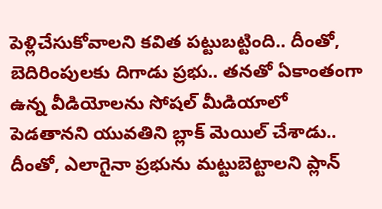పెళ్లిచేసుకోవాలని కవిత పట్టుబట్టింది.. దీంతో, బెదిరింపులకు దిగాడు ప్రభు.. తనతో ఏకాంతంగా ఉన్న వీడియోలను సోషల్ మీడియాలో పెడతానని యువతిని బ్లాక్ మెయిల్ చేశాడు.. దీంతో, ఎలాగైనా ప్రభును మట్టుబెట్టాలని ప్లాన్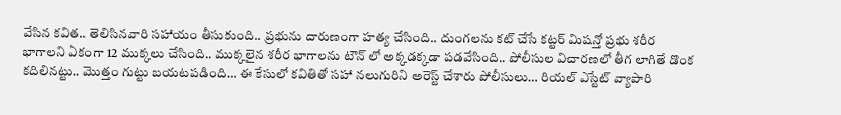వేసిన కవిత.. తెలిసినవారి సహాయం తీసుకుంది.. ప్రభును దారుణంగా హత్య చేసింది.. దుంగలను కట్ చేసే కట్టర్ మిషన్తో ప్రభు శరీర భాగాలని ఏకంగా 12 ముక్కలు చేసింది.. ముక్కలైన శరీర భాగాలను టౌన్ లో అక్కడక్కడా పడవేసింది.. పోలీసుల విచారణలో తీగ లాగితే డొంక కదిలినట్టు.. మొత్తం గుట్టు బయటపడింది… ఈ కేసులో కవితితో సహా నలుగురిని అరెస్ట్ చేశారు పోలీసులు… రియల్ ఎస్టేట్ వ్యాపారి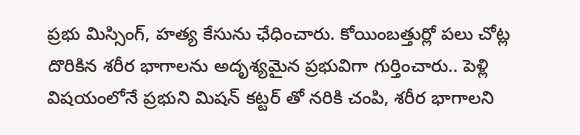ప్రభు మిస్సింగ్, హత్య కేసును ఛేధించారు. కోయింబత్తుర్లో పలు చోట్ల దొరికిన శరీర భాగాలను అదృశ్యమైన ప్రభువిగా గుర్తించారు.. పెళ్లి విషయంలోనే ప్రభుని మిషన్ కట్టర్ తో నరికి చంపి, శరీర భాగాలని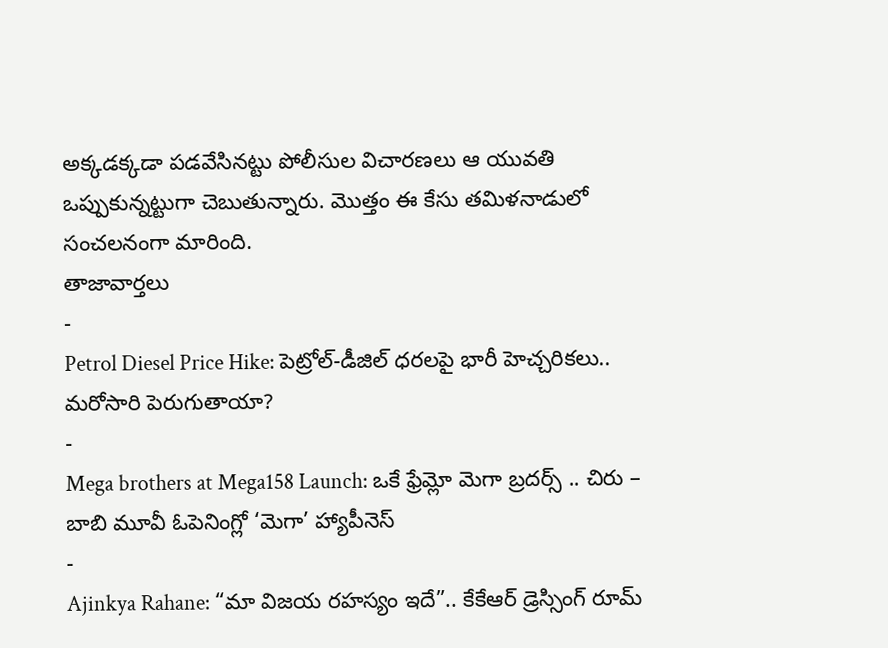అక్కడక్కడా పడవేసినట్టు పోలీసుల విచారణలు ఆ యువతి ఒప్పుకున్నట్టుగా చెబుతున్నారు. మొత్తం ఈ కేసు తమిళనాడులో సంచలనంగా మారింది.
తాజావార్తలు
-
Petrol Diesel Price Hike: పెట్రోల్-డీజిల్ ధరలపై భారీ హెచ్చరికలు.. మరోసారి పెరుగుతాయా?
-
Mega brothers at Mega158 Launch: ఒకే ఫ్రేమ్లో మెగా బ్రదర్స్ .. చిరు – బాబి మూవీ ఓపెనింగ్లో ‘మెగా’ హ్యాపీనెస్
-
Ajinkya Rahane: “మా విజయ రహస్యం ఇదే”.. కేకేఆర్ డ్రెస్సింగ్ రూమ్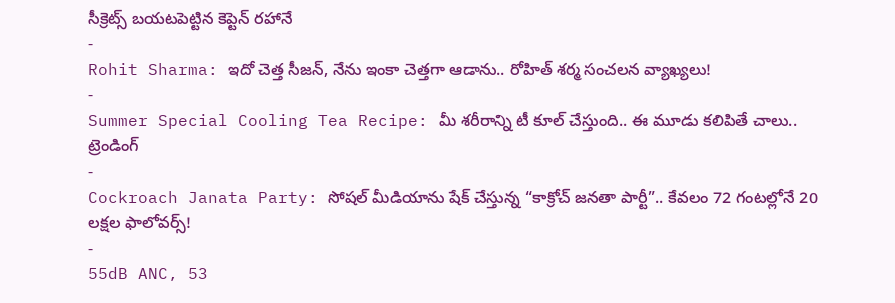సీక్రెట్స్ బయటపెట్టిన కెప్టెన్ రహానే
-
Rohit Sharma: ఇదో చెత్త సీజన్, నేను ఇంకా చెత్తగా ఆడాను.. రోహిత్ శర్మ సంచలన వ్యాఖ్యలు!
-
Summer Special Cooling Tea Recipe: మీ శరీరాన్ని టీ కూల్ చేస్తుంది.. ఈ మూడు కలిపితే చాలు..
ట్రెండింగ్
-
Cockroach Janata Party: సోషల్ మీడియాను షేక్ చేస్తున్న “కాక్రోచ్ జనతా పార్టీ”.. కేవలం 72 గంటల్లోనే 20 లక్షల ఫాలోవర్స్!
-
55dB ANC, 53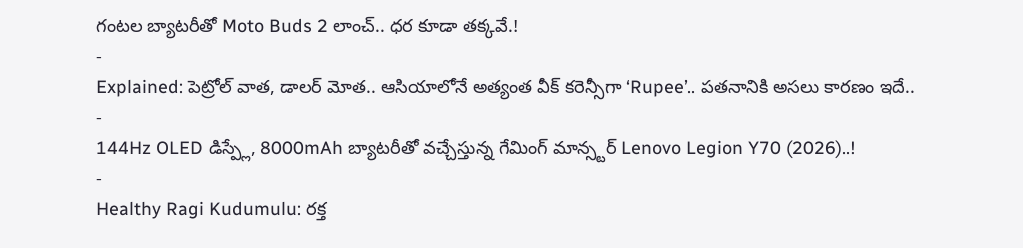గంటల బ్యాటరీతో Moto Buds 2 లాంచ్.. ధర కూడా తక్కవే.!
-
Explained: పెట్రోల్ వాత, డాలర్ మోత.. ఆసియాలోనే అత్యంత వీక్ కరెన్సీగా ‘Rupee’.. పతనానికి అసలు కారణం ఇదే..
-
144Hz OLED డిస్ప్లే, 8000mAh బ్యాటరీతో వచ్చేస్తున్న గేమింగ్ మాన్స్టర్ Lenovo Legion Y70 (2026)..!
-
Healthy Ragi Kudumulu: రక్త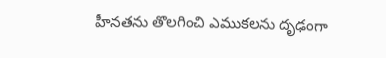హీనతను తొలగించి ఎముకలను దృఢంగా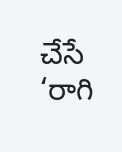చేసే ‘రాగి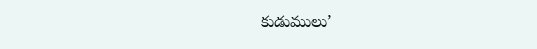కుడుములు’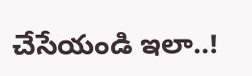చేసేయండి ఇలా..!